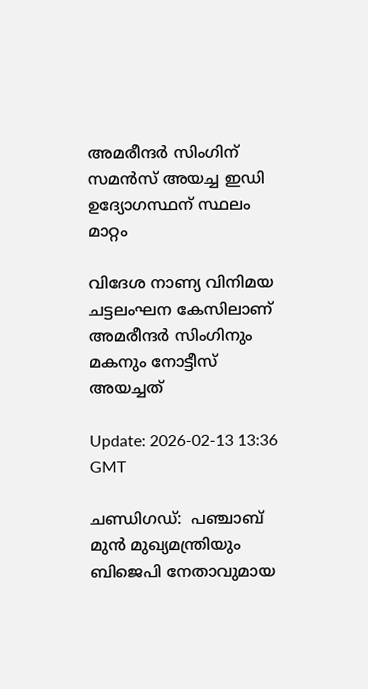അമരീന്ദർ സിംഗിന് സമൻസ് അയച്ച ഇഡി ഉദ്യോഗസ്ഥന് സ്ഥലം മാറ്റം

വിദേശ നാണ്യ വിനിമയ ചട്ടലംഘന കേസിലാണ് അമരീന്ദർ സിംഗിനും മകനും നോട്ടീസ് അയച്ചത്

Update: 2026-02-13 13:36 GMT

ചണ്ഡിഗഡ്:  പഞ്ചാബ് മുൻ മുഖ്യമന്ത്രിയും ബിജെപി നേതാവുമായ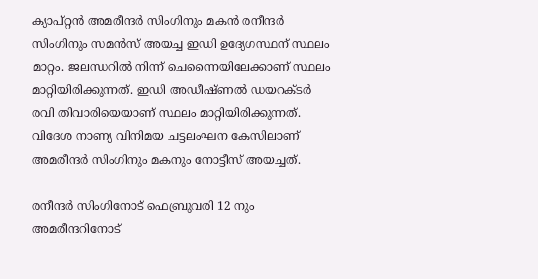ക്യാപ്റ്റൻ അമരീന്ദർ സിംഗിനും മകൻ രനീന്ദർ സിംഗിനും സമൻസ് അയച്ച ഇഡി ഉദ്യേഗസ്ഥന് സ്ഥലം മാറ്റം. ജലന്ധറിൽ നിന്ന് ചെന്നൈയിലേക്കാണ് സ്ഥലം മാറ്റിയിരിക്കുന്നത്. ഇഡി അഡീഷ്ണൽ ഡയറക്ടർ രവി തിവാരിയെയാണ് സ്ഥലം മാറ്റിയിരിക്കുന്നത്. വിദേശ നാണ്യ വിനിമയ ചട്ടലംഘന കേസിലാണ് അമരീന്ദർ സിംഗിനും മകനും നോട്ടീസ് അയച്ചത്.

രനീന്ദർ സിംഗിനോട് ഫെബ്രുവരി 12 നും അമരീന്ദറിനോട്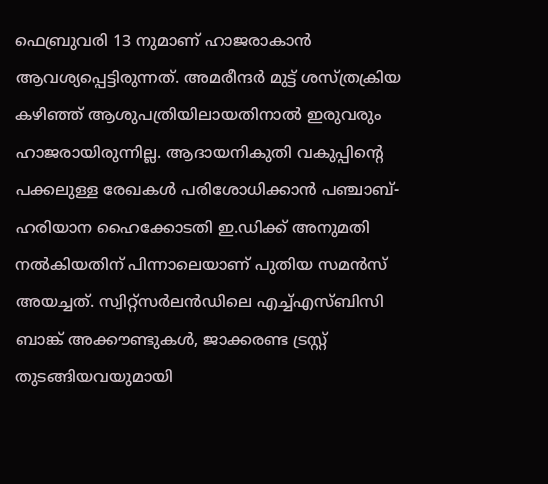ഫെബ്രുവരി 13 നുമാണ് ഹാജരാകാൻ ആവശ്യപ്പെട്ടിരുന്നത്. അമരീന്ദർ മുട്ട് ശസ്ത്രക്രിയ കഴിഞ്ഞ് ആശുപത്രിയിലായതിനാൽ ഇരുവരും ഹാജരായിരുന്നില്ല. ആദായനികുതി വകുപ്പിന്റെ പക്കലുള്ള രേഖകൾ പരിശോധിക്കാൻ പഞ്ചാബ്-ഹരിയാന ഹൈക്കോടതി ഇ.ഡിക്ക് അനുമതി നൽകിയതിന് പിന്നാലെയാണ് പുതിയ സമൻസ് അയച്ചത്. സ്വിറ്റ്സർലൻഡിലെ എച്ച്എസ്ബിസി ബാങ്ക് അക്കൗണ്ടുകൾ, ജാക്കരണ്ട ട്രസ്റ്റ് തുടങ്ങിയവയുമായി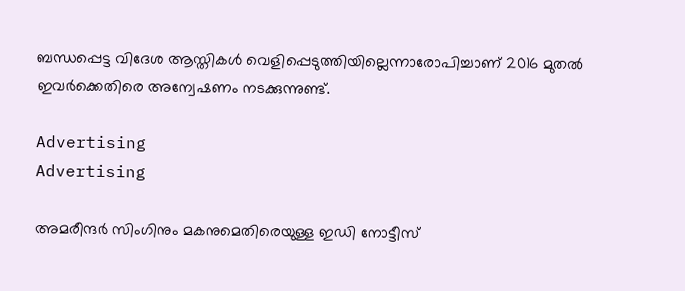ബന്ധപ്പെട്ട വിദേശ ആസ്തികൾ വെളിപ്പെടുത്തിയില്ലെന്നാരോപിച്ചാണ് 2016 മുതൽ ഇവർക്കെതിരെ അന്വേഷണം നടക്കുന്നുണ്ട്.

Advertising
Advertising

അമരീന്ദർ സിംഗിനും മകനുമെതിരെയുള്ള ഇഡി നോട്ടീസ്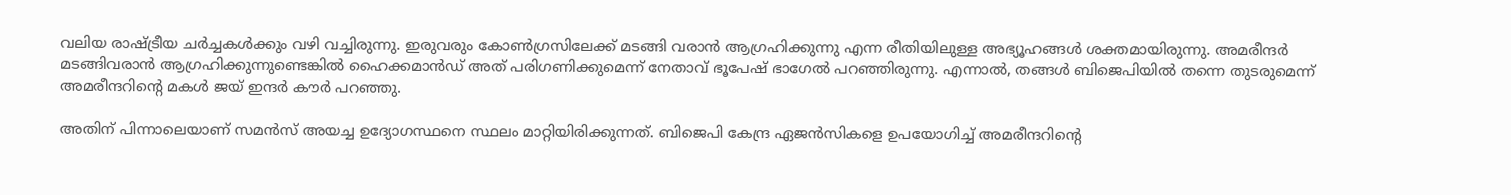വലിയ രാഷ്ട്രീയ ചർച്ചകൾക്കും വഴി വച്ചിരുന്നു. ഇരുവരും കോൺഗ്രസിലേക്ക് മടങ്ങി വരാൻ ആഗ്രഹിക്കുന്നു എന്ന രീതിയിലുള്ള അഭ്യൂഹങ്ങൾ ശക്തമായിരുന്നു. അമരീന്ദർ മടങ്ങിവരാൻ ആഗ്രഹിക്കുന്നുണ്ടെങ്കിൽ ഹൈക്കമാൻഡ് അത് പരിഗണിക്കുമെന്ന് നേതാവ് ഭൂപേഷ് ഭാഗേൽ പറഞ്ഞിരുന്നു. എന്നാൽ, തങ്ങൾ ബിജെപിയിൽ തന്നെ തുടരുമെന്ന് അമരീന്ദറിന്റെ മകൾ ജയ് ഇന്ദർ കൗർ പറഞ്ഞു.

അതിന് പിന്നാലെയാണ് സമൻസ് അയച്ച ഉദ്യോഗസ്ഥനെ സ്ഥലം മാറ്റിയിരിക്കുന്നത്. ബിജെപി കേന്ദ്ര ഏജൻസികളെ ഉപയോഗിച്ച് അമരീന്ദറിന്റെ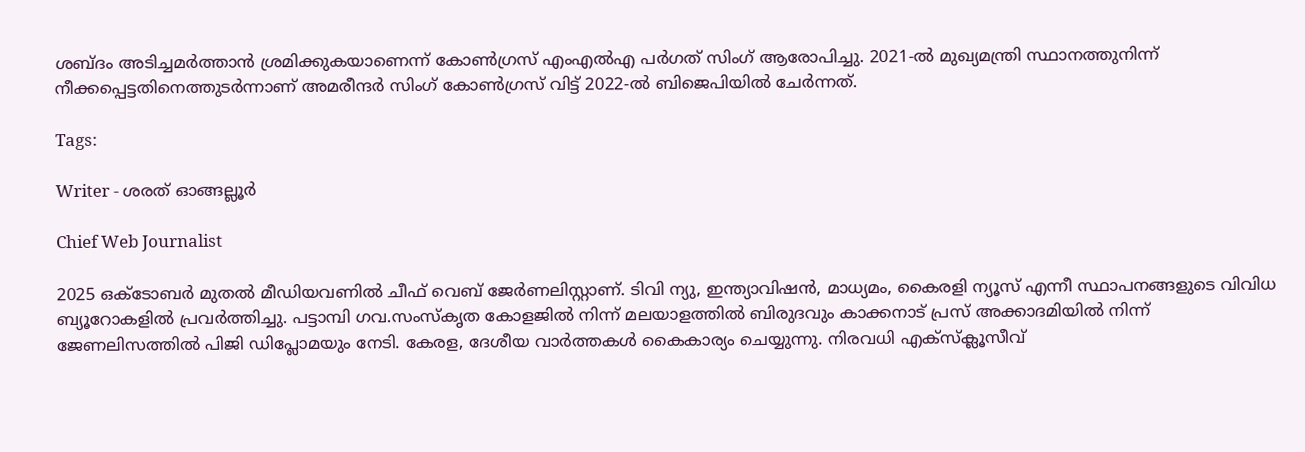ശബ്ദം അടിച്ചമർത്താൻ ശ്രമിക്കുകയാണെന്ന് കോൺഗ്രസ് എംഎൽഎ പർഗത് സിംഗ് ആരോപിച്ചു. 2021-ൽ മുഖ്യമന്ത്രി സ്ഥാനത്തുനിന്ന് നീക്കപ്പെട്ടതിനെത്തുടർന്നാണ് അമരീന്ദർ സിംഗ് കോൺഗ്രസ് വിട്ട് 2022-ൽ ബിജെപിയിൽ ചേർന്നത്.

Tags:

Writer - ശരത് ഓങ്ങല്ലൂർ

Chief Web Journalist

2025 ഒക്ടോബർ മുതൽ മീ‍ഡിയവണിൽ ചീഫ് വെബ് ജേർണലിസ്റ്റാണ്. ടിവി ന്യു, ഇന്ത്യാവിഷൻ, മാധ്യമം, കൈരളി ന്യൂസ് എന്നീ സ്ഥാപനങ്ങളുടെ വിവിധ ബ്യൂറോകളിൽ പ്രവർത്തിച്ചു. പട്ടാമ്പി ഗവ.സംസ്കൃത കോളജിൽ നിന്ന് മലയാളത്തിൽ ബിരുദവും കാക്കനാട് പ്രസ് അക്കാദമിയിൽ നിന്ന് ജേണലിസത്തിൽ പിജി ഡിപ്ലോമയും നേടി. കേരള, ദേശീയ വാർത്തകൾ കൈകാര്യം ചെയ്യുന്നു. നിരവധി എക്സ്ക്ലൂസീവ്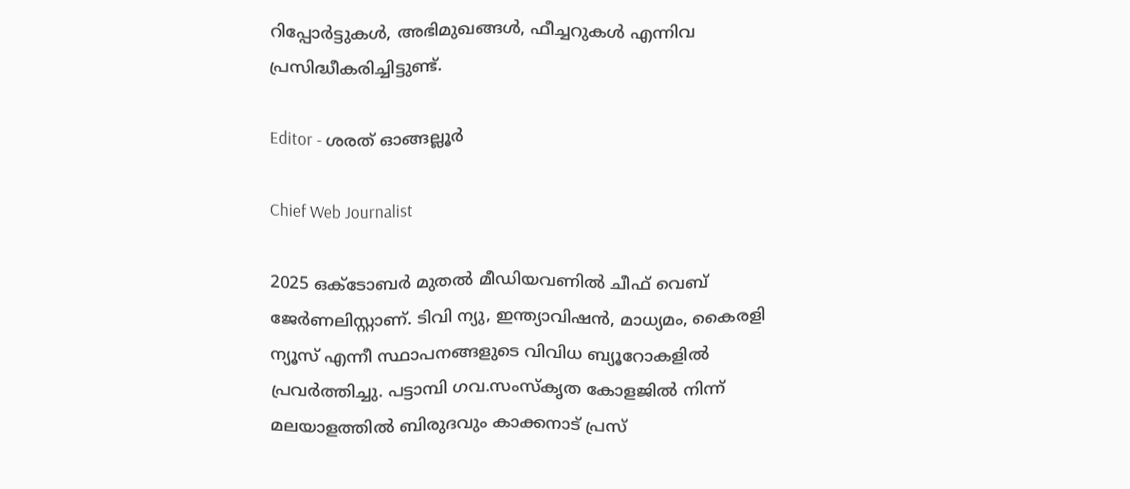റിപ്പോർട്ടുകൾ, അഭിമുഖങ്ങള്‍, ഫീച്ചറുകള്‍ എന്നിവ പ്രസിദ്ധീകരിച്ചിട്ടുണ്ട്.

Editor - ശരത് ഓങ്ങല്ലൂർ

Chief Web Journalist

2025 ഒക്ടോബർ മുതൽ മീ‍ഡിയവണിൽ ചീഫ് വെബ് ജേർണലിസ്റ്റാണ്. ടിവി ന്യു, ഇന്ത്യാവിഷൻ, മാധ്യമം, കൈരളി ന്യൂസ് എന്നീ സ്ഥാപനങ്ങളുടെ വിവിധ ബ്യൂറോകളിൽ പ്രവർത്തിച്ചു. പട്ടാമ്പി ഗവ.സംസ്കൃത കോളജിൽ നിന്ന് മലയാളത്തിൽ ബിരുദവും കാക്കനാട് പ്രസ്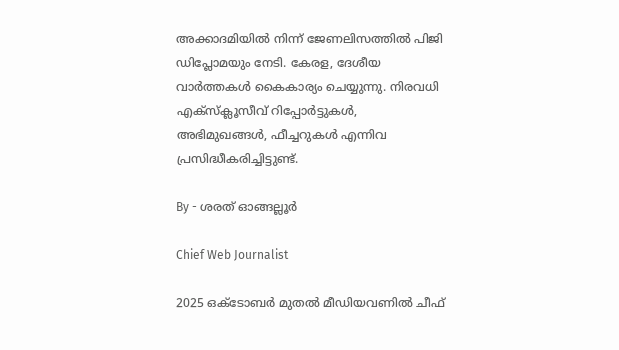അക്കാദമിയിൽ നിന്ന് ജേണലിസത്തിൽ പിജി ഡിപ്ലോമയും നേടി. കേരള, ദേശീയ വാർത്തകൾ കൈകാര്യം ചെയ്യുന്നു. നിരവധി എക്സ്ക്ലൂസീവ് റിപ്പോർട്ടുകൾ, അഭിമുഖങ്ങള്‍, ഫീച്ചറുകള്‍ എന്നിവ പ്രസിദ്ധീകരിച്ചിട്ടുണ്ട്.

By - ശരത് ഓങ്ങല്ലൂർ

Chief Web Journalist

2025 ഒക്ടോബർ മുതൽ മീ‍ഡിയവണിൽ ചീഫ്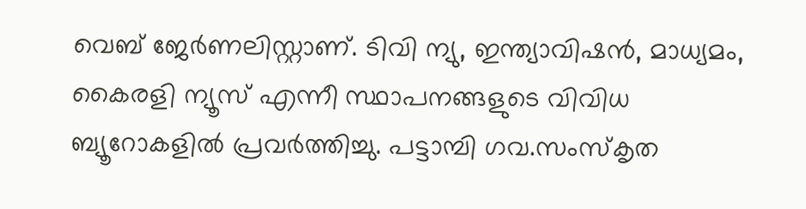വെബ് ജേർണലിസ്റ്റാണ്. ടിവി ന്യു, ഇന്ത്യാവിഷൻ, മാധ്യമം, കൈരളി ന്യൂസ് എന്നീ സ്ഥാപനങ്ങളുടെ വിവിധ ബ്യൂറോകളിൽ പ്രവർത്തിച്ചു. പട്ടാമ്പി ഗവ.സംസ്കൃത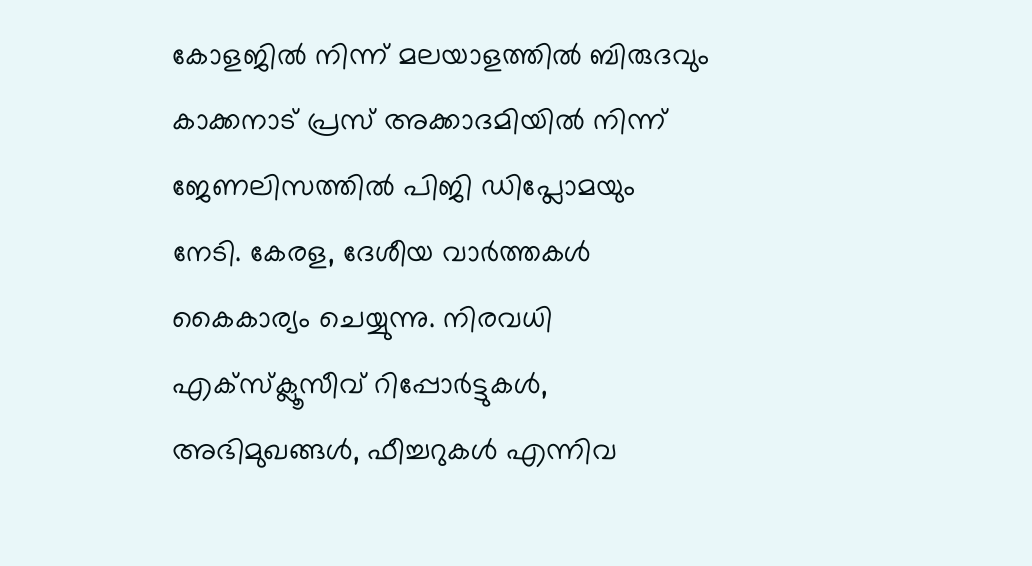കോളജിൽ നിന്ന് മലയാളത്തിൽ ബിരുദവും കാക്കനാട് പ്രസ് അക്കാദമിയിൽ നിന്ന് ജേണലിസത്തിൽ പിജി ഡിപ്ലോമയും നേടി. കേരള, ദേശീയ വാർത്തകൾ കൈകാര്യം ചെയ്യുന്നു. നിരവധി എക്സ്ക്ലൂസീവ് റിപ്പോർട്ടുകൾ, അഭിമുഖങ്ങള്‍, ഫീച്ചറുകള്‍ എന്നിവ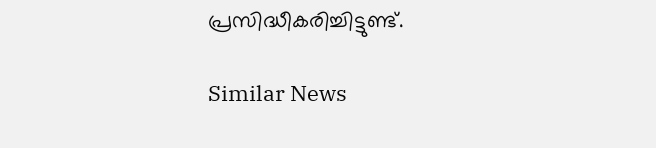പ്രസിദ്ധീകരിച്ചിട്ടുണ്ട്.

Similar News